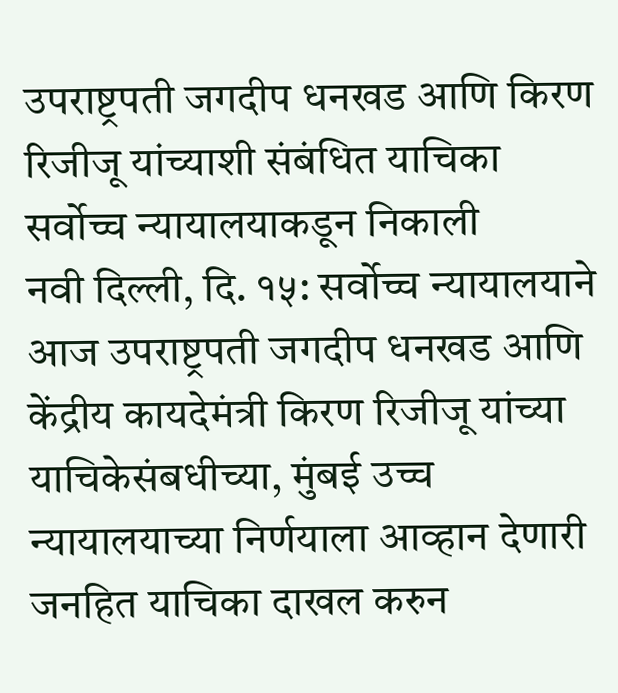उपराष्ट्रपती जगदीप धनखड आणि किरण रिजीजू यांच्याशी संबंधित याचिका सर्वोच्च न्यायालयाकडून निकाली
नवी दिल्ली, दि. १५: सर्वोच्च न्यायालयाने आज उपराष्ट्रपती जगदीप धनखड आणि केंद्रीय कायदेमंत्री किरण रिजीजू यांच्या याचिकेसंबधीच्या, मुंबई उच्च न्यायालयाच्या निर्णयाला आव्हान देणारी जनहित याचिका दाखल करुन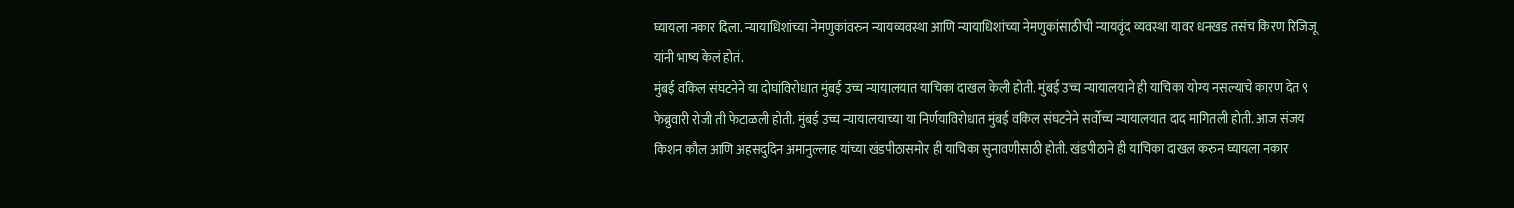घ्यायला नकार दिला. न्यायाधिशांच्या नेमणुकांवरुन न्यायव्यवस्था आणि न्यायाधिशांच्या नेमणुकांसाठीची न्यायवृंद व्यवस्था यावर धनखड तसंच किरण रिजिजू यांनी भाष्य केलं होतं.
मुंबई वकिल संघटनेने या दोघांविरोधात मुंबई उच्च न्यायालयात याचिका दाखल केली होती. मुंबई उच्च न्यायालयाने ही याचिका योग्य नसल्याचे कारण देत ९ फेब्रुवारी रोजी ती फेटाळली होती. मुंबई उच्च न्यायालयाच्या या निर्णयाविरोधात मुंबई वकिल संघटनेने सर्वोच्च न्यायालयात दाद मागितली होती. आज संजय किशन कौल आणि अहसदुदिन अमानुल्लाह यांच्या खंडपीठासमोर ही याचिका सुनावणीसाठी होती. खंडपीठाने ही याचिका दाखल करुन घ्यायला नकार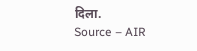दिला.
Source – AIR